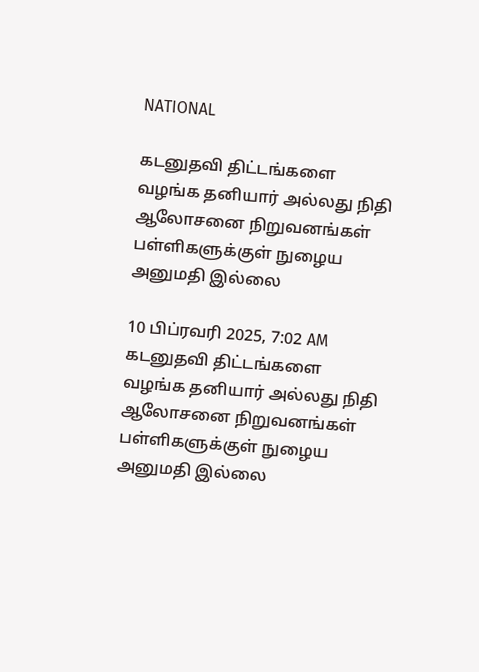NATIONAL

கடனுதவி திட்டங்களை வழங்க தனியார் அல்லது நிதி ஆலோசனை நிறுவனங்கள் பள்ளிகளுக்குள் நுழைய அனுமதி இல்லை

10 பிப்ரவரி 2025, 7:02 AM
கடனுதவி திட்டங்களை வழங்க தனியார் அல்லது நிதி ஆலோசனை நிறுவனங்கள் பள்ளிகளுக்குள் நுழைய அனுமதி இல்லை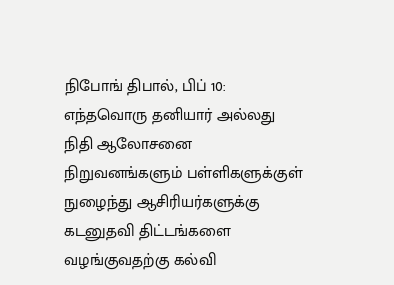நிபோங் திபால், பிப் 10: எந்தவொரு தனியார் அல்லது நிதி ஆலோசனை நிறுவனங்களும் பள்ளிகளுக்குள் நுழைந்து ஆசிரியர்களுக்கு கடனுதவி திட்டங்களை வழங்குவதற்கு கல்வி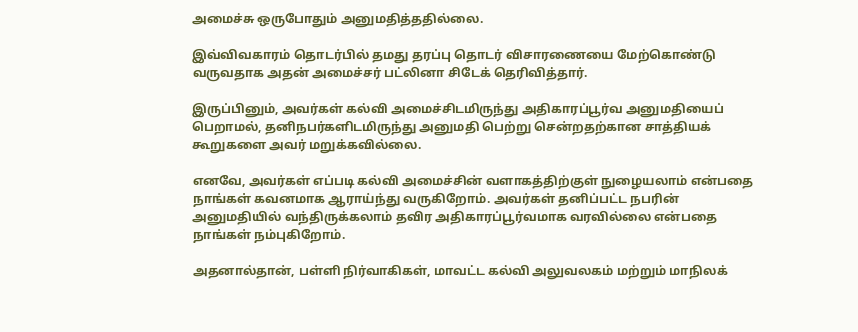அமைச்சு ஒருபோதும் அனுமதித்ததில்லை.

இவ்விவகாரம் தொடர்பில் தமது தரப்பு தொடர் விசாரணையை மேற்கொண்டு வருவதாக அதன் அமைச்சர் பட்லினா சிடேக் தெரிவித்தார்.

இருப்பினும், அவர்கள் கல்வி அமைச்சிடமிருந்து அதிகாரப்பூர்வ அனுமதியைப் பெறாமல், தனிநபர்களிடமிருந்து அனுமதி பெற்று சென்றதற்கான சாத்தியக் கூறுகளை அவர் மறுக்கவில்லை.

எனவே, அவர்கள் எப்படி கல்வி அமைச்சின் வளாகத்திற்குள் நுழையலாம் என்பதை நாங்கள் கவனமாக ஆராய்ந்து வருகிறோம். அவர்கள் தனிப்பட்ட நபரின் அனுமதியில் வந்திருக்கலாம் தவிர அதிகாரப்பூர்வமாக வரவில்லை என்பதை நாங்கள் நம்புகிறோம்.

அதனால்தான், பள்ளி நிர்வாகிகள், மாவட்ட கல்வி அலுவலகம் மற்றும் மாநிலக்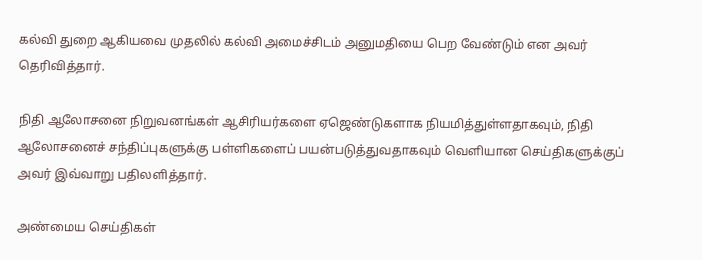கல்வி துறை ஆகியவை முதலில் கல்வி அமைச்சிடம் அனுமதியை பெற வேண்டும் என அவர் தெரிவித்தார்.

நிதி ஆலோசனை நிறுவனங்கள் ஆசிரியர்களை ஏஜெண்டுகளாக நியமித்துள்ளதாகவும், நிதி ஆலோசனைச் சந்திப்புகளுக்கு பள்ளிகளைப் பயன்படுத்துவதாகவும் வெளியான செய்திகளுக்குப் அவர் இவ்வாறு பதிலளித்தார்.

அண்மைய செய்திகள்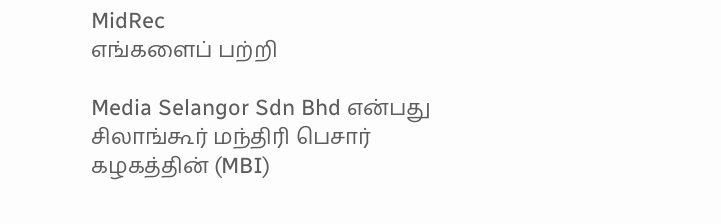MidRec
எங்களைப் பற்றி

Media Selangor Sdn Bhd என்பது சிலாங்கூர் மந்திரி பெசார் கழகத்தின் (MBI)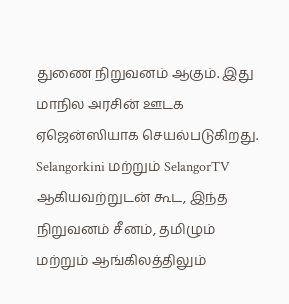துணை நிறுவனம் ஆகும். இது மாநில அரசின் ஊடக ஏஜென்ஸியாக செயல்படுகிறது. Selangorkini மற்றும் SelangorTV ஆகியவற்றுடன் கூட, இந்த நிறுவனம் சீனம், தமிழும் மற்றும் ஆங்கிலத்திலும்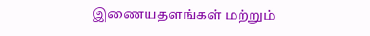இணையதளங்கள் மற்றும்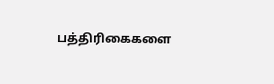பத்திரிகைகளை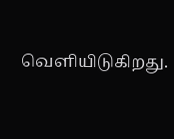வெளியிடுகிறது.